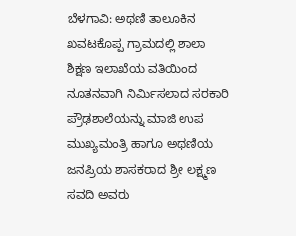ಬೆಳಗಾವಿ: ಅಥಣಿ ತಾಲೂಕಿನ ಖವಟಕೊಪ್ಪ ಗ್ರಾಮದಲ್ಲಿ ಶಾಲಾ ಶಿಕ್ಷಣ ಇಲಾಖೆಯ ವತಿಯಿಂದ ನೂತನವಾಗಿ ನಿರ್ಮಿಸಲಾದ ಸರಕಾರಿ ಪ್ರೌಢಶಾಲೆಯನ್ನು ಮಾಜಿ ಉಪ ಮುಖ್ಯಮಂತ್ರಿ ಹಾಗೂ ಅಥಣಿಯ ಜನಪ್ರಿಯ ಶಾಸಕರಾದ ಶ್ರೀ ಲಕ್ಷ್ಮಣ ಸವದಿ ಅವರು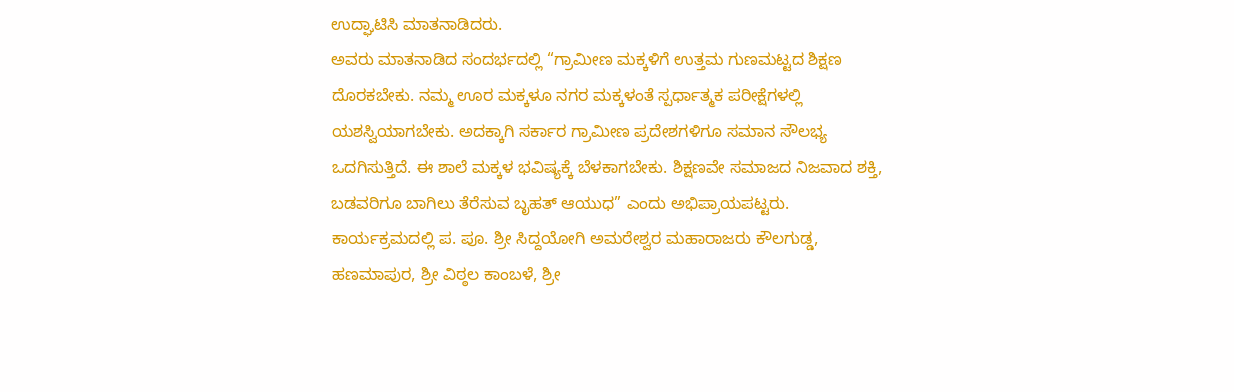ಉದ್ಘಾಟಿಸಿ ಮಾತನಾಡಿದರು.
ಅವರು ಮಾತನಾಡಿದ ಸಂದರ್ಭದಲ್ಲಿ “ಗ್ರಾಮೀಣ ಮಕ್ಕಳಿಗೆ ಉತ್ತಮ ಗುಣಮಟ್ಟದ ಶಿಕ್ಷಣ ದೊರಕಬೇಕು. ನಮ್ಮ ಊರ ಮಕ್ಕಳೂ ನಗರ ಮಕ್ಕಳಂತೆ ಸ್ಪರ್ಧಾತ್ಮಕ ಪರೀಕ್ಷೆಗಳಲ್ಲಿ ಯಶಸ್ವಿಯಾಗಬೇಕು. ಅದಕ್ಕಾಗಿ ಸರ್ಕಾರ ಗ್ರಾಮೀಣ ಪ್ರದೇಶಗಳಿಗೂ ಸಮಾನ ಸೌಲಭ್ಯ ಒದಗಿಸುತ್ತಿದೆ. ಈ ಶಾಲೆ ಮಕ್ಕಳ ಭವಿಷ್ಯಕ್ಕೆ ಬೆಳಕಾಗಬೇಕು. ಶಿಕ್ಷಣವೇ ಸಮಾಜದ ನಿಜವಾದ ಶಕ್ತಿ, ಬಡವರಿಗೂ ಬಾಗಿಲು ತೆರೆಸುವ ಬೃಹತ್ ಆಯುಧ” ಎಂದು ಅಭಿಪ್ರಾಯಪಟ್ಟರು.
ಕಾರ್ಯಕ್ರಮದಲ್ಲಿ ಪ. ಪೂ. ಶ್ರೀ ಸಿದ್ದಯೋಗಿ ಅಮರೇಶ್ವರ ಮಹಾರಾಜರು ಕೌಲಗುಡ್ಡ, ಹಣಮಾಪುರ, ಶ್ರೀ ವಿಠ್ಠಲ ಕಾಂಬಳೆ, ಶ್ರೀ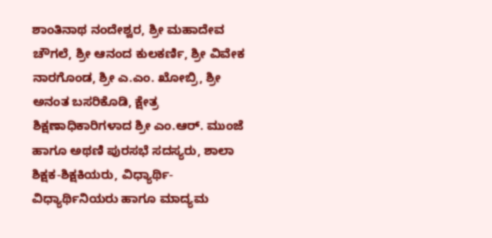ಶಾಂತಿನಾಥ ನಂದೇಶ್ವರ, ಶ್ರೀ ಮಹಾದೇವ ಚೌಗಲೆ, ಶ್ರೀ ಆನಂದ ಕುಲಕರ್ಣಿ, ಶ್ರೀ ವಿವೇಕ ನಾರಗೊಂಡ, ಶ್ರೀ ಎ.ಎಂ. ಖೋಬ್ರಿ, ಶ್ರೀ ಅನಂತ ಬಸರಿಕೊಡಿ, ಕ್ಷೇತ್ರ ಶಿಕ್ಷಣಾಧಿಕಾರಿಗಳಾದ ಶ್ರೀ ಎಂ.ಆರ್. ಮುಂಜೆ ಹಾಗೂ ಅಥಣಿ ಪುರಸಭೆ ಸದಸ್ಯರು, ಶಾಲಾ ಶಿಕ್ಷಕ-ಶಿಕ್ಷಕಿಯರು, ವಿಧ್ಯಾರ್ಥಿ-ವಿಧ್ಯಾರ್ಥಿನಿಯರು ಹಾಗೂ ಮಾದ್ಯಮ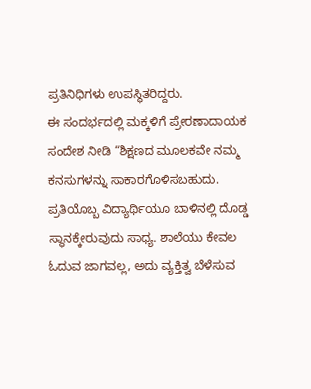ಪ್ರತಿನಿಧಿಗಳು ಉಪಸ್ಥಿತರಿದ್ದರು.
ಈ ಸಂದರ್ಭದಲ್ಲಿ ಮಕ್ಕಳಿಗೆ ಪ್ರೇರಣಾದಾಯಕ ಸಂದೇಶ ನೀಡಿ “ಶಿಕ್ಷಣದ ಮೂಲಕವೇ ನಮ್ಮ ಕನಸುಗಳನ್ನು ಸಾಕಾರಗೊಳಿಸಬಹುದು. ಪ್ರತಿಯೊಬ್ಬ ವಿದ್ಯಾರ್ಥಿಯೂ ಬಾಳಿನಲ್ಲಿ ದೊಡ್ಡ ಸ್ಥಾನಕ್ಕೇರುವುದು ಸಾಧ್ಯ. ಶಾಲೆಯು ಕೇವಲ ಓದುವ ಜಾಗವಲ್ಲ, ಅದು ವ್ಯಕ್ತಿತ್ವ ಬೆಳೆಸುವ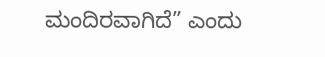ಮಂದಿರವಾಗಿದೆ” ಎಂದು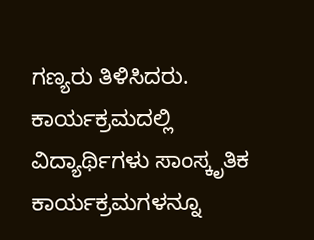ಗಣ್ಯರು ತಿಳಿಸಿದರು.
ಕಾರ್ಯಕ್ರಮದಲ್ಲಿ ವಿದ್ಯಾರ್ಥಿಗಳು ಸಾಂಸ್ಕೃತಿಕ ಕಾರ್ಯಕ್ರಮಗಳನ್ನೂ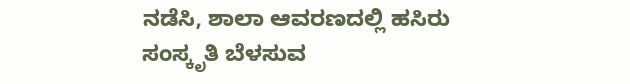ನಡೆಸಿ, ಶಾಲಾ ಆವರಣದಲ್ಲಿ ಹಸಿರು ಸಂಸ್ಕೃತಿ ಬೆಳಸುವ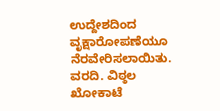ಉದ್ದೇಶದಿಂದ ವೃಕ್ಷಾರೋಪಣೆಯೂ ನೆರವೇರಿಸಲಾಯಿತು.
ವರದಿ. ವಿಠ್ಠಲ ಖೋಕಾಟೆ